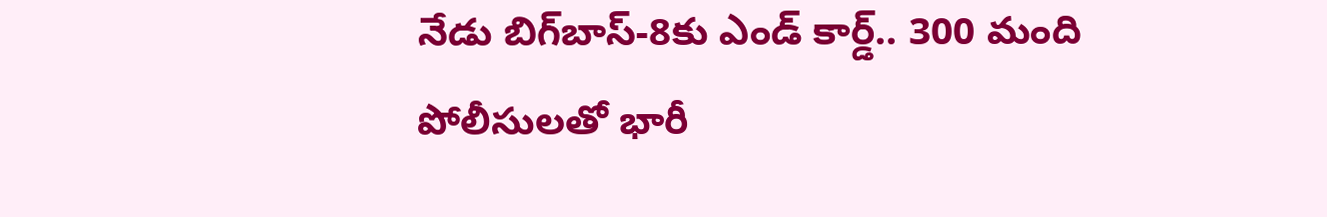నేడు బిగ్‌బాస్-8కు ఎండ్ కార్డ్.. 300 మంది పోలీసులతో భారీ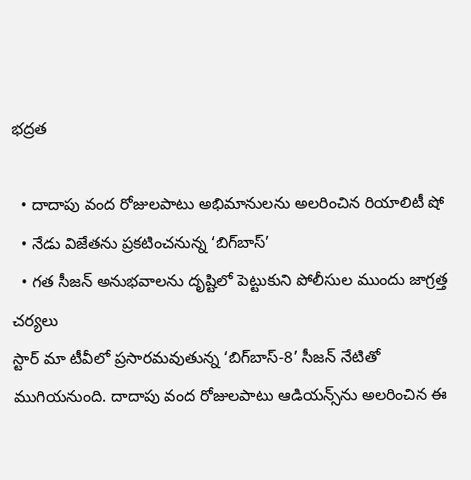భద్రత

  • దాదాపు వంద రోజులపాటు అభిమానులను అలరించిన రియాలిటీ షో
  • నేడు విజేతను ప్రకటించనున్న ‘బిగ్‌బాస్’
  • గత సీజన్ అనుభవాలను దృష్టిలో పెట్టుకుని పోలీసుల ముందు జాగ్రత్త చర్యలు
స్టార్ మా టీవీలో ప్రసారమవుతున్న ‘బిగ్‌బాస్-8’ సీజన్‌ నేటితో ముగియనుంది. దాదాపు వంద రోజులపాటు ఆడియన్స్‌ను అలరించిన ఈ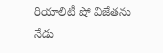రియాలిటీ షో విజేతను నేడు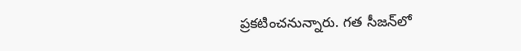ప్రకటించనున్నారు. గత సీజన్‌లో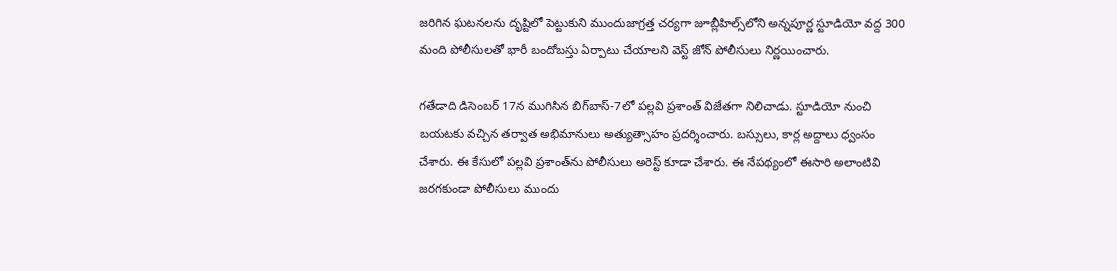జరిగిన ఘటనలను దృష్టిలో పెట్టుకుని ముందుజాగ్రత్త చర్యగా జూబ్లీహిల్స్‌లోని అన్నపూర్ణ స్టూడియో వద్ద 300 మంది పోలీసులతో భారీ బందోబస్తు ఏర్పాటు చేయాలని వెస్ట్ జోన్ పోలీసులు నిర్ణయించారు.

గతేడాది డిసెంబర్ 17న ముగిసిన బిగ్‌బాస్-7లో పల్లవి ప్రశాంత్ విజేతగా నిలిచాడు. స్టూడియో నుంచి బయటకు వచ్చిన తర్వాత అభిమానులు అత్యుత్సాహం ప్రదర్శించారు. బస్సులు, కార్ల అద్దాలు ధ్వంసం చేశారు. ఈ కేసులో పల్లవి ప్రశాంత్‌ను పోలీసులు అరెస్ట్ కూడా చేశారు. ఈ నేపథ్యంలో ఈసారి అలాంటివి జరగకుండా పోలీసులు ముందు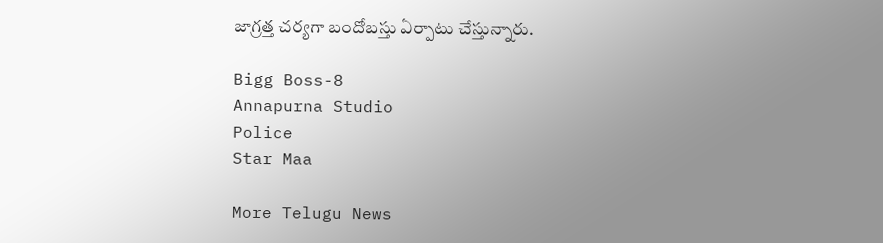జాగ్రత్త చర్యగా బందోబస్తు ఏర్పాటు చేస్తున్నారు.

Bigg Boss-8
Annapurna Studio
Police
Star Maa

More Telugu News